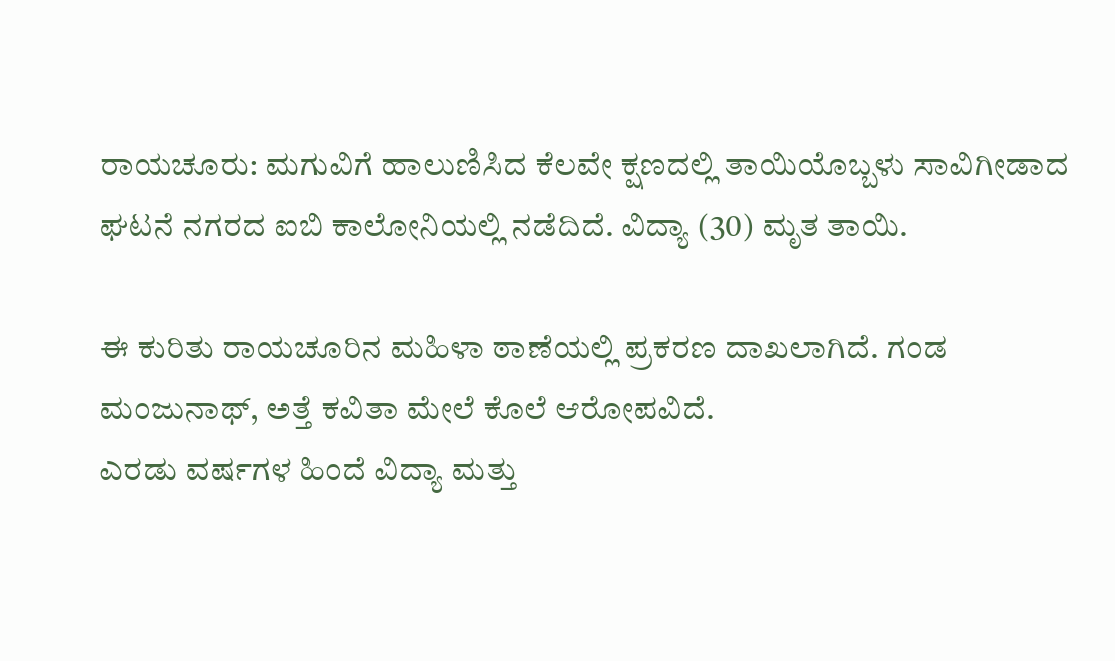ರಾಯಚೂರು: ಮಗುವಿಗೆ ಹಾಲುಣಿಸಿದ ಕೆಲವೇ ಕ್ಷಣದಲ್ಲಿ ತಾಯಿಯೊಬ್ಬಳು ಸಾವಿಗೀಡಾದ ಘಟನೆ ನಗರದ ಐಬಿ ಕಾಲೋನಿಯಲ್ಲಿ ನಡೆದಿದೆ. ವಿದ್ಯಾ (30) ಮೃತ ತಾಯಿ.

ಈ ಕುರಿತು ರಾಯಚೂರಿನ ಮಹಿಳಾ ಠಾಣೆಯಲ್ಲಿ ಪ್ರಕರಣ ದಾಖಲಾಗಿದೆ. ಗಂಡ ಮಂಜುನಾಥ್, ಅತ್ತೆ ಕವಿತಾ ಮೇಲೆ ಕೊಲೆ ಆರೋಪವಿದೆ.
ಎರಡು ವರ್ಷಗಳ ಹಿಂದೆ ವಿದ್ಯಾ ಮತ್ತು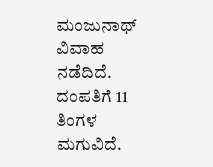ಮಂಜುನಾಥ್ ವಿವಾಹ ನಡೆದಿದೆ. ದಂಪತಿಗೆ 11 ತಿಂಗಳ ಮಗುವಿದೆ.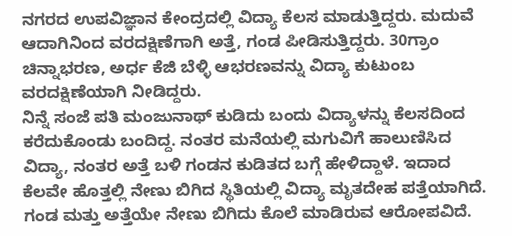ನಗರದ ಉಪವಿಜ್ಞಾನ ಕೇಂದ್ರದಲ್ಲಿ ವಿದ್ಯಾ ಕೆಲಸ ಮಾಡುತ್ತಿದ್ದರು. ಮದುವೆ ಆದಾಗಿನಿಂದ ವರದಕ್ಷಿಣೆಗಾಗಿ ಅತ್ತೆ, ಗಂಡ ಪೀಡಿಸುತ್ತಿದ್ದರು. 30ಗ್ರಾಂ ಚಿನ್ನಾಭರಣ, ಅರ್ಧ ಕೆಜಿ ಬೆಳ್ಳಿ ಆಭರಣವನ್ನು ವಿದ್ಯಾ ಕುಟುಂಬ ವರದಕ್ಷಿಣೆಯಾಗಿ ನೀಡಿದ್ದರು.
ನಿನ್ನೆ ಸಂಜೆ ಪತಿ ಮಂಜುನಾಥ್ ಕುಡಿದು ಬಂದು ವಿದ್ಯಾಳನ್ನು ಕೆಲಸದಿಂದ ಕರೆದುಕೊಂಡು ಬಂದಿದ್ದ. ನಂತರ ಮನೆಯಲ್ಲಿ ಮಗುವಿಗೆ ಹಾಲುಣಿಸಿದ ವಿದ್ಯಾ, ನಂತರ ಅತ್ತೆ ಬಳಿ ಗಂಡನ ಕುಡಿತದ ಬಗ್ಗೆ ಹೇಳಿದ್ದಾಳೆ. ಇದಾದ ಕೆಲವೇ ಹೊತ್ತಲ್ಲಿ ನೇಣು ಬಿಗಿದ ಸ್ಥಿತಿಯಲ್ಲಿ ವಿದ್ಯಾ ಮೃತದೇಹ ಪತ್ತೆಯಾಗಿದೆ. ಗಂಡ ಮತ್ತು ಅತ್ತೆಯೇ ನೇಣು ಬಿಗಿದು ಕೊಲೆ ಮಾಡಿರುವ ಆರೋಪವಿದೆ.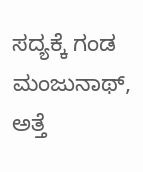ಸದ್ಯಕ್ಕೆ ಗಂಡ ಮಂಜುನಾಥ್, ಅತ್ತೆ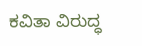ಕವಿತಾ ವಿರುದ್ಧ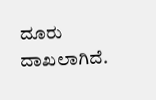ದೂರು ದಾಖಲಾಗಿದೆ.